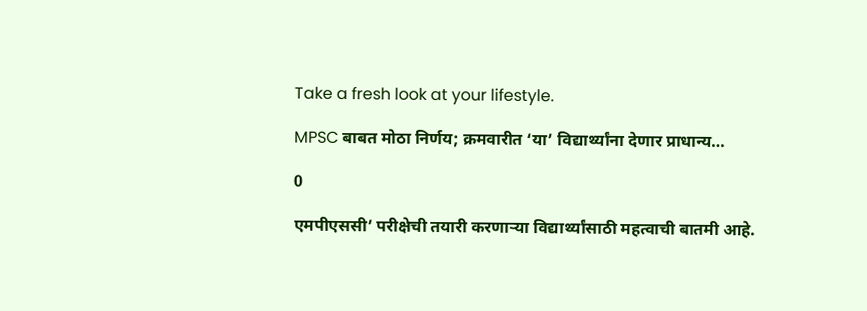Take a fresh look at your lifestyle.

MPSC बाबत मोठा निर्णय; क्रमवारीत ‘या’ विद्यार्थ्यांना देणार प्राधान्य…

0

एमपीएससी’ परीक्षेची तयारी करणाऱ्या विद्यार्थ्यांसाठी महत्वाची बातमी आहे.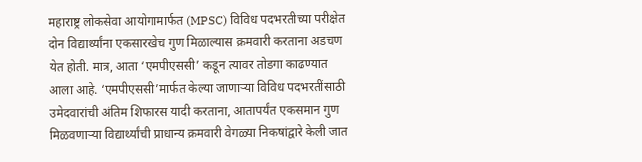महाराष्ट्र लोकसेवा आयोगामार्फत (MPSC) विविध पदभरतीच्या परीक्षेत दोन विद्यार्थ्यांना एकसारखेच गुण मिळाल्यास क्रमवारी करताना अडचण येत होती. मात्र, आता ‘एमपीएससी’ कडून त्यावर तोडगा काढण्यात आला आहे. ‘एमपीएससी’मार्फत केल्या जाणाऱ्या विविध पदभरतींसाठी उमेदवारांची अंतिम शिफारस यादी करताना, आतापर्यंत एकसमान गुण मिळवणाऱ्या विद्यार्थ्यांची प्राधान्य क्रमवारी वेगळ्या निकषांद्वारे केली जात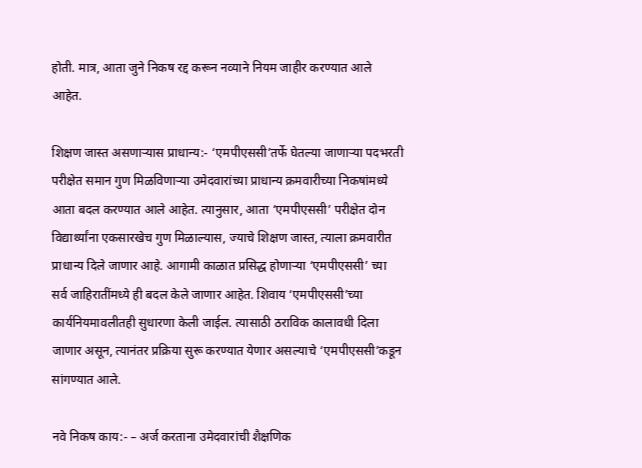होती. मात्र, आता जुने निकष रद्द करून नव्याने नियम जाहीर करण्यात आले आहेत.

शिक्षण जास्त असणाऱ्यास प्राधान्य:- ‘एमपीएससी’तर्फे घेतल्या जाणाऱ्या पदभरती परीक्षेत समान गुण मिळविणाऱ्या उमेदवारांच्या प्राधान्य क्रमवारीच्या निकषांमध्ये आता बदल करण्यात आले आहेत. त्यानुसार, आता ‘एमपीएससी’ परीक्षेत दोन विद्यार्थ्यांना एकसारखेच गुण मिळाल्यास, ज्याचे शिक्षण जास्त, त्याला क्रमवारीत प्राधान्य दिले जाणार आहे. आगामी काळात प्रसिद्ध होणाऱ्या ‘एमपीएससी’ च्या सर्व जाहिरातींमध्ये ही बदल केले जाणार आहेत. शिवाय ‘एमपीएससी’च्या कार्यनियमावलीतही सुधारणा केली जाईल. त्यासाठी ठराविक कालावधी दिला जाणार असून, त्यानंतर प्रक्रिया सुरू करण्यात येणार असल्याचे ‘एमपीएससी’कडून सांगण्यात आले.

नवे निकष काय:- – अर्ज करताना उमेदवारांची शैक्षणिक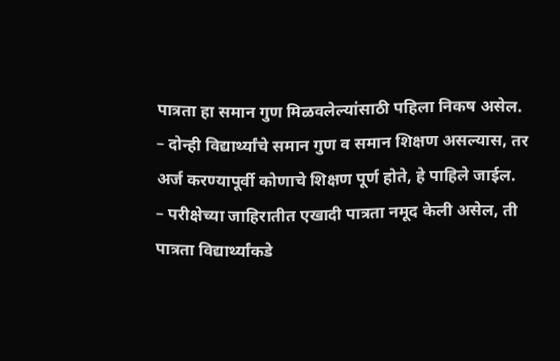पात्रता हा समान गुण मिळवलेल्यांसाठी पहिला निकष असेल.
– दोन्ही विद्यार्थ्यांचे समान गुण व समान शिक्षण असल्यास, तर अर्ज करण्यापूर्वी कोणाचे शिक्षण पूर्ण होते, हे पाहिले जाईल.
– परीक्षेच्या जाहिरातीत एखादी पात्रता नमूद केली असेल, ती पात्रता विद्यार्थ्यांकडे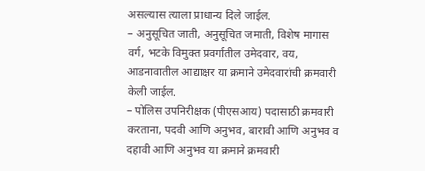असल्यास त्याला प्राधान्य दिले जाईल.
– अनुसूचित जाती, अनुसूचित जमाती, विशेष मागास वर्ग, भटके विमुक्त प्रवर्गातील उमेदवार, वय, आडनावातील आद्याक्षर या क्रमाने उमेदवारांची क्रमवारी केली जाईल.
– पोलिस उपनिरीक्षक (पीएसआय) पदासाठी क्रमवारी करताना, पदवी आणि अनुभव, बारावी आणि अनुभव व दहावी आणि अनुभव या क्रमाने क्रमवारी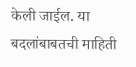केली जाईल. या बदलांबाबतची माहिती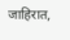जाहिरात,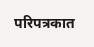परिपत्रकात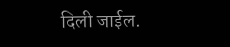दिली जाईल.